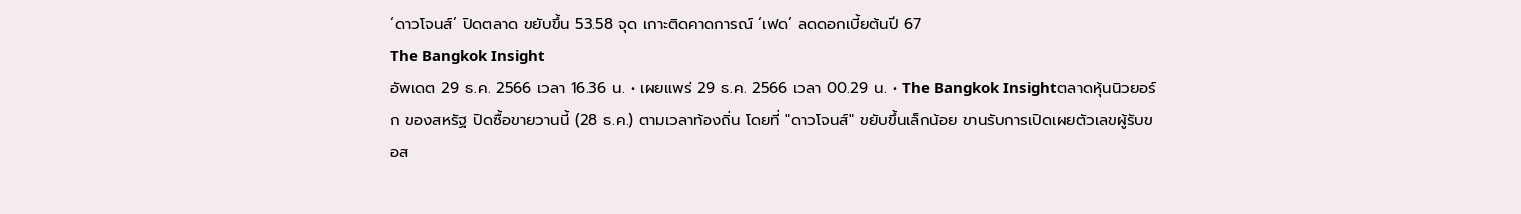‘ดาวโจนส์’ ปิดตลาด ขยับขึ้น 53.58 จุด เกาะติดคาดการณ์ ‘เฟด’ ลดดอกเบี้ยต้นปี 67
The Bangkok Insight
อัพเดต 29 ธ.ค. 2566 เวลา 16.36 น. • เผยแพร่ 29 ธ.ค. 2566 เวลา 00.29 น. • The Bangkok Insightตลาดหุ้นนิวยอร์ก ของสหรัฐ ปิดซื้อขายวานนี้ (28 ธ.ค.) ตามเวลาท้องถิ่น โดยที่ "ดาวโจนส์" ขยับขึ้นเล็กน้อย ขานรับการเปิดเผยตัวเลขผู้รับขอส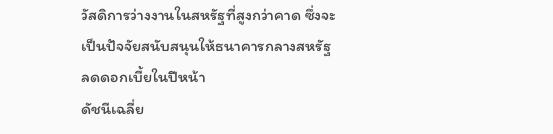วัสดิการว่างงานในสหรัฐที่สูงกว่าคาด ซึ่งจะเป็นปัจจัยสนับสนุนให้ธนาคารกลางสหรัฐ ลดดอกเบี้ยในปีหน้า
ดัชนีเฉลี่ย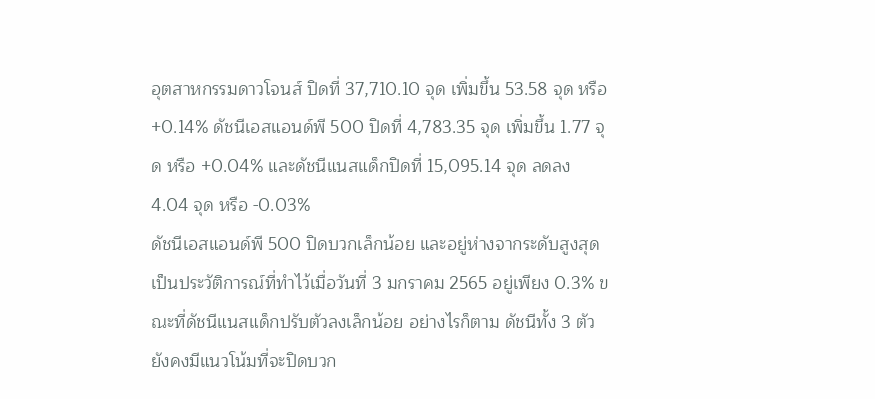อุตสาหกรรมดาวโจนส์ ปิดที่ 37,710.10 จุด เพิ่มขึ้น 53.58 จุด หรือ +0.14% ดัชนีเอสแอนด์พี 500 ปิดที่ 4,783.35 จุด เพิ่มขึ้น 1.77 จุด หรือ +0.04% และดัชนีแนสแด็กปิดที่ 15,095.14 จุด ลดลง 4.04 จุด หรือ -0.03%
ดัชนีเอสแอนด์พี 500 ปิดบวกเล็กน้อย และอยู่ห่างจากระดับสูงสุดเป็นประวัติการณ์ที่ทำไว้เมื่อวันที่ 3 มกราคม 2565 อยู่เพียง 0.3% ขณะที่ดัชนีแนสแด็กปรับตัวลงเล็กน้อย อย่างไรก็ตาม ดัชนีทั้ง 3 ตัวยังคงมีแนวโน้มที่จะปิดบวก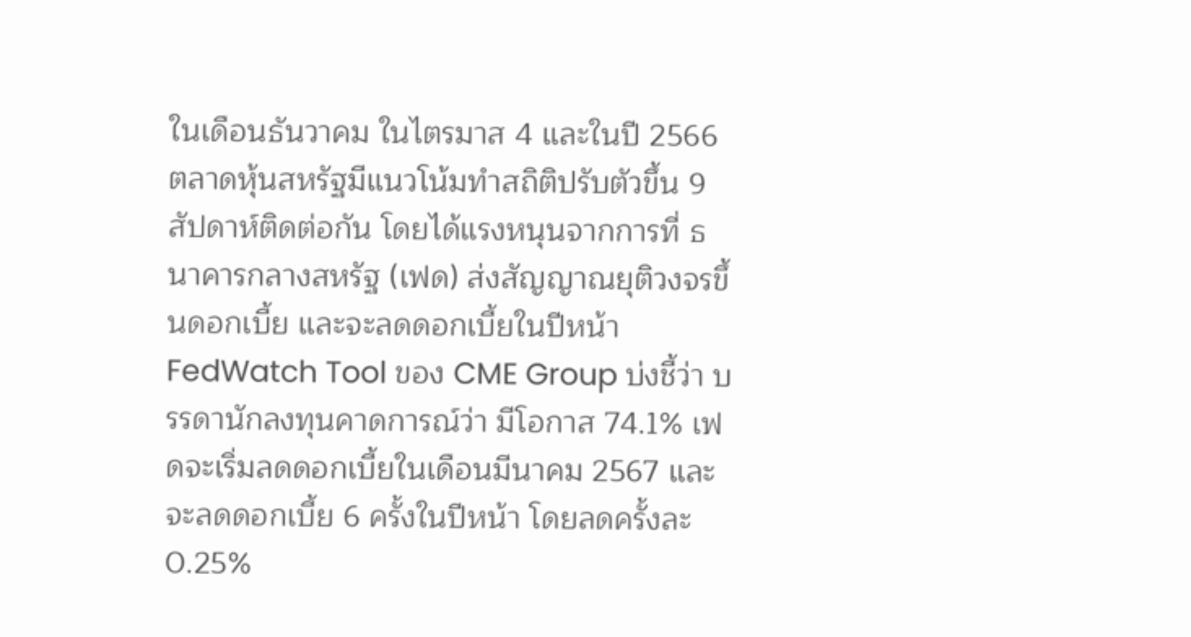ในเดือนธันวาคม ในไตรมาส 4 และในปี 2566
ตลาดหุ้นสหรัฐมีแนวโน้มทำสถิติปรับตัวขึ้น 9 สัปดาห์ติดต่อกัน โดยได้แรงหนุนจากการที่ ธนาคารกลางสหรัฐ (เฟด) ส่งสัญญาณยุติวงจรขึ้นดอกเบี้ย และจะลดดอกเบี้ยในปีหน้า
FedWatch Tool ของ CME Group บ่งชี้ว่า บรรดานักลงทุนคาดการณ์ว่า มีโอกาส 74.1% เฟดจะเริ่มลดดอกเบี้ยในเดือนมีนาคม 2567 และจะลดดอกเบี้ย 6 ครั้งในปีหน้า โดยลดครั้งละ 0.25%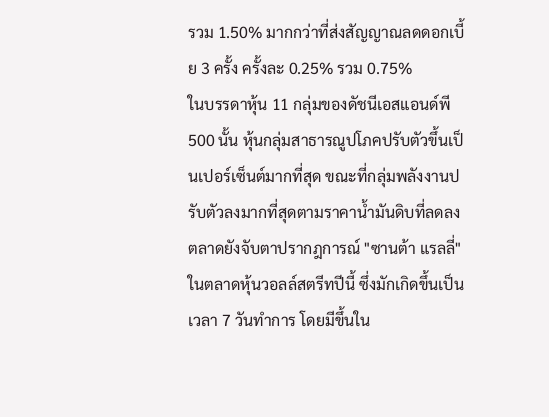รวม 1.50% มากกว่าที่ส่งสัญญาณลดดอกเบี้ย 3 ครั้ง ครั้งละ 0.25% รวม 0.75%
ในบรรดาหุ้น 11 กลุ่มของดัชนีเอสแอนด์พี 500 นั้น หุ้นกลุ่มสาธารณูปโภคปรับตัวขึ้นเป็นเปอร์เซ็นต์มากที่สุด ขณะที่กลุ่มพลังงานปรับตัวลงมากที่สุดตามราคาน้ำมันดิบที่ลดลง
ตลาดยังจับตาปรากฎการณ์ "ซานต้า แรลลี่" ในตลาดหุ้นวอลล์สตรีทปีนี้ ซึ่งมักเกิดขึ้นเป็นเวลา 7 วันทำการ โดยมีขึ้นใน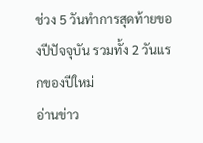ช่วง 5 วันทำการสุดท้ายของปีปัจจุบัน รวมทั้ง 2 วันแรกของปีใหม่
อ่านข่าว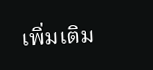เพิ่มเติม